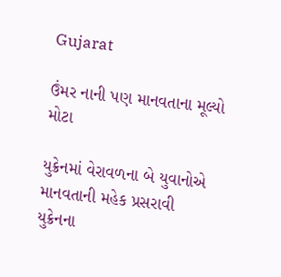Gujarat

ઉંમર નાની પણ માનવતાના મૂલ્યો મોટા

યુક્રેનમાં વેરાવળના બે યુવાનોએ માનવતાની મહેક પ્રસરાવી
યુક્રેનના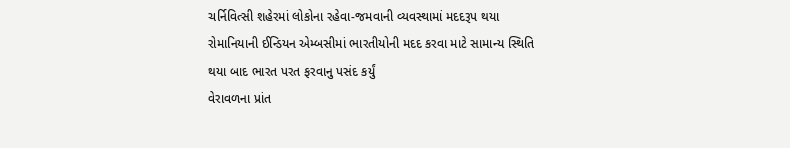ચર્નિવિત્સી શહેરમાં લોકોના રહેવા-જમવાની વ્યવસ્થામાં મદદરૂપ થયા
રોમાનિયાની ઈન્ડિયન એમ્બસીમાં ભારતીયોની મદદ કરવા માટે સામાન્ય સ્થિતિ થયા બાદ ભારત પરત ફરવાનુ પસંદ કર્યું
વેરાવળના પ્રાંત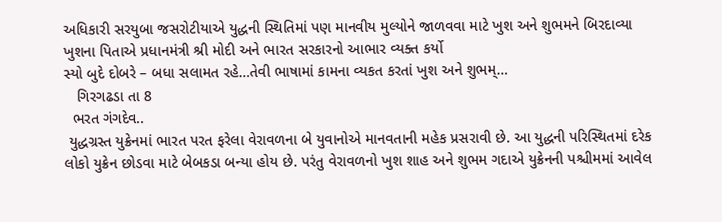અધિકારી સરયુબા જસરોટીયાએ યુદ્ધની સ્થિતિમાં પણ માનવીય મુલ્યોને જાળવવા માટે ખુશ અને શુભમને બિરદાવ્યા
ખુશના પિતાએ પ્રધાનમંત્રી શ્રી મોદી અને ભારત સરકારનો આભાર વ્યક્ત કર્યો
સ્યો બુદે દોબરે – બધા સલામત રહે…તેવી ભાષામાં કામના વ્યકત કરતાં ખુશ અને શુભમ્…
   ગિરગઢડા તા 8
  ભરત ગંગદેવ..
 યુદ્ધગ્રસ્ત યુક્રેનમાં ભારત પરત ફરેલા વેરાવળના બે યુવાનોએ માનવતાની મહેક પ્રસરાવી છે. આ યુદ્ધની પરિસ્થિતમાં દરેક લોકો યુક્રેન છોડવા માટે બેબકડા બન્યા હોય છે. પરંતુ વેરાવળનો ખુશ શાહ અને શુભમ ગદાએ યુક્રેનની પશ્ચીમમાં આવેલ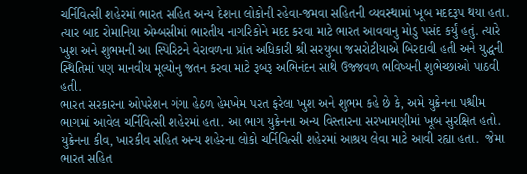ચર્નિવિત્સી શહેરમાં ભારત સહિત અન્ય દેશના લોકોની રહેવા-જમવા સહિતની વ્યવસ્થામાં ખૂબ મદદરૂપ થયા હતા. ત્યાર બાદ રોમાનિયા એમ્બસીમાં ભારતીય નાગરિકોને મદદ કરવા માટે ભારત આવવાનુ મોડુ પસંદ કર્યું હતું. ત્યારે ખુશ અને શુભમની આ સ્પિરિટને વેરાવળના પ્રાંત અધિકારી શ્રી સરયુબા જસરોટીયાએ બિરદાવી હતી અને યુદ્ધની સ્થિતિમાં પણ માનવીય મૂલ્યોનુ જતન કરવા માટે રૂબરૂ અભિનંદન સાથે ઉજ્જવળ ભવિષ્યની શુભેચ્છાઓ પાઠવી હતી.
ભારત સરકારના ઓપરેશન ગંગા હેઠળ હેમખેમ પરત ફરેલા ખુશ અને શુભમ કહે છે કે, અમે યુક્રેનના પશ્ચીમ ભાગમાં આવેલ ચર્નિવિત્સી શહેરમાં હતા. આ ભાગ યુક્રેનના અન્ય વિસ્તારના સરખામણીમાં ખૂબ સુરક્ષિત હતો. યુક્રેનના કીવ, ખારકીવ સહિત અન્ય શહેરના લોકો ચર્નિવિત્સી શહેરમાં આશ્રય લેવા માટે આવી રહ્યા હતા.  જેમા ભારત સહિત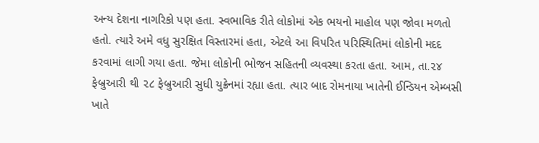અન્ય દેશના નાગરિકો પણ હતા. સ્વભાવિક રીતે લોકોમાં એક ભયનો માહોલ પણ જોવા મળતો હતો. ત્યારે અમે વધુ સુરક્ષિત વિસ્તારમાં હતા, એટલે આ વિપરિત પરિસ્થિતિમાં લોકોની મદદ કરવામાં લાગી ગયા હતા. જેમા લોકોની ભોજન સહિતની વ્યવસ્થા કરતા હતા. આમ, તા.૨૪ ફેબ્રુઆરી થી ૨૮ ફેબ્રુઆરી સુધી યુક્રેનમાં રહ્યા હતા. ત્યાર બાદ રોમનાયા ખાતેની ઈન્ડિયન એમ્બસી ખાતે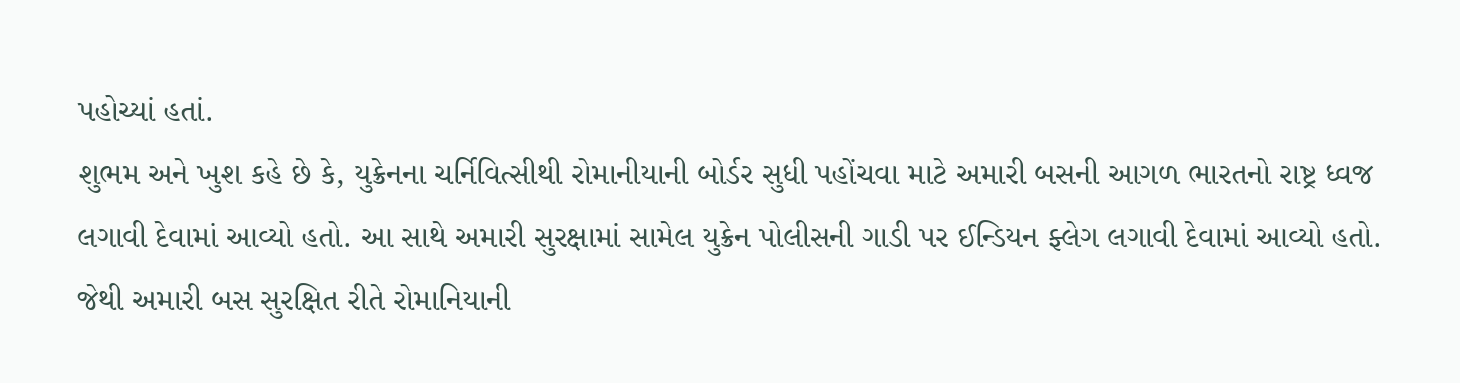પહોચ્યાં હતાં.
શુભમ અને ખુશ કહે છે કે, યુક્રેનના ચર્નિવિત્સીથી રોમાનીયાની બોર્ડર સુધી પહોંચવા માટે અમારી બસની આગળ ભારતનો રાષ્ટ્ર ધ્વજ લગાવી દેવામાં આવ્યો હતો. આ સાથે અમારી સુરક્ષામાં સામેલ યુક્રેન પોલીસની ગાડી પર ઈન્ડિયન ફ્લેગ લગાવી દેવામાં આવ્યો હતો. જેથી અમારી બસ સુરક્ષિત રીતે રોમાનિયાની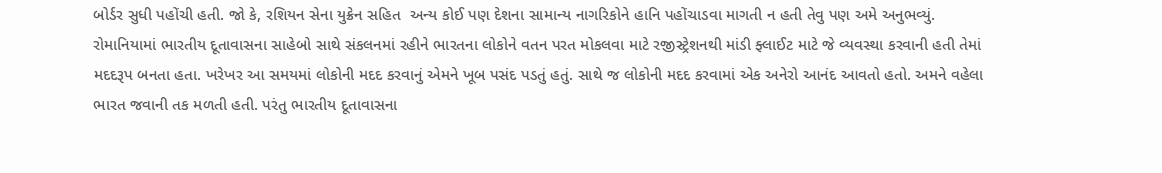બોર્ડર સુધી પહોંચી હતી. જો કે, રશિયન સેના યુક્રેન સહિત  અન્ય કોઈ પણ દેશના સામાન્ય નાગરિકોને હાનિ પહોંચાડવા માગતી ન હતી તેવુ પણ અમે અનુભવ્યું.
રોમાનિયામાં ભારતીય દૂતાવાસના સાહેબો સાથે સંકલનમાં રહીને ભારતના લોકોને વતન પરત મોકલવા માટે રજીસ્ટ્રેશનથી માંડી ફ્લાઈટ માટે જે વ્યવસ્થા કરવાની હતી તેમાં મદદરૂપ બનતા હતા. ખરેખર આ સમયમાં લોકોની મદદ કરવાનું એમને ખૂબ પસંદ પડતું હતું. સાથે જ લોકોની મદદ કરવામાં એક અનેરો આનંદ આવતો હતો. અમને વહેલા ભારત જવાની તક મળતી હતી. પરંતુ ભારતીય દૂતાવાસના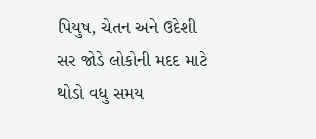પિયુષ, ચેતન અને ઉદેશી સર જોડે લોકોની મદદ માટે થોડો વધુ સમય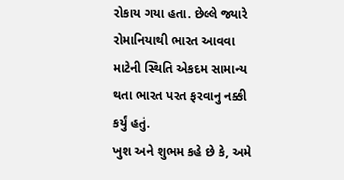રોકાય ગયા હતા. છેલ્લે જ્યારે રોમાનિયાથી ભારત આવવા માટેની સ્થિતિ એકદમ સામાન્ય થતા ભારત પરત ફરવાનુ નક્કી કર્યું હતું.
ખુશ અને શુભમ કહે છે કે, અમે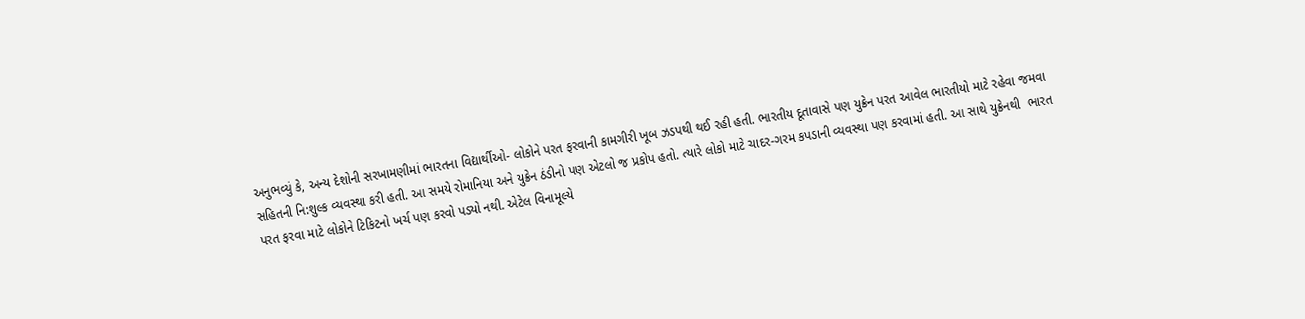અનુભવ્યું કે, અન્ય દેશોની સરખામણીમાં ભારતના વિદ્યાર્થીઓ- લોકોને પરત ફરવાની કામગીરી ખૂબ ઝડપથી થઈ રહી હતી. ભારતીય દૂતાવાસે પણ યુક્રેન પરત આવેલ ભારતીયો માટે રહેવા જમવા સહિતની નિ:શુલ્ક વ્યવસ્થા કરી હતી. આ સમયે રોમાનિયા અને યુક્રેન ઠંડીનો પણ એટલો જ પ્રકોપ હતો. ત્યારે લોકો માટે ચાદર-ગરમ કપડાની વ્યવસ્થા પણ કરવામાં હતી. આ સાથે યુક્રેનથી  ભારત પરત ફરવા માટે લોકોને ટિકિટનો ખર્ચ પણ કરવો પડ્યો નથી. એટેલ વિનામૂલ્યે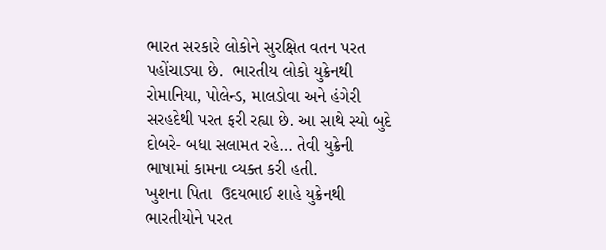ભારત સરકારે લોકોને સુરક્ષિત વતન પરત પહોંચાડ્યા છે.  ભારતીય લોકો યુક્રેનથી  રોમાનિયા, પોલેન્ડ, માલડોવા અને હંગેરી સરહદેથી પરત ફરી રહ્યા છે. આ સાથે સ્યો બુદે દોબરે- બધા સલામત રહે… તેવી યુક્રેની ભાષામાં કામના વ્યક્ત કરી હતી.
ખુશના પિતા  ઉદયભાઈ શાહે યુક્રેનથી ભારતીયોને પરત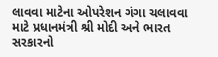લાવવા માટેના ઓપરેશન ગંગા ચલાવવા માટે પ્રધાનમંત્રી શ્રી મોદી અને ભારત સરકારનો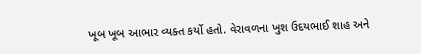ખૂબ ખૂબ આભાર વ્યક્ત કર્યો હતો. વેરાવળના ખુશ ઉદયભાઈ શાહ અને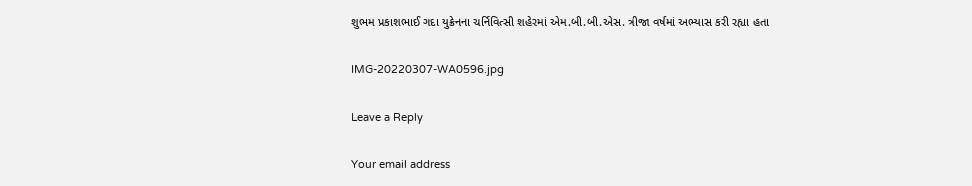શુભમ પ્રકાશભાઈ ગદા યુક્રેનના ચર્નિવિત્સી શહેરમાં એમ.બી.બી.એસ. ત્રીજા વર્ષમાં અભ્યાસ કરી રહ્યા હતા

IMG-20220307-WA0596.jpg

Leave a Reply

Your email address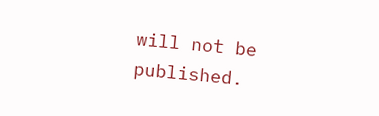will not be published.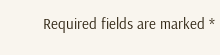Required fields are marked *